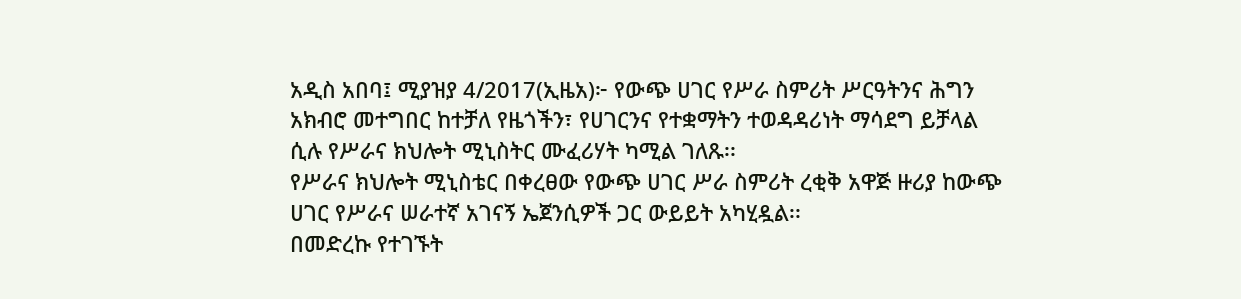አዲስ አበባ፤ ሚያዝያ 4/2017(ኢዜአ)፦ የውጭ ሀገር የሥራ ስምሪት ሥርዓትንና ሕግን አክብሮ መተግበር ከተቻለ የዜጎችን፣ የሀገርንና የተቋማትን ተወዳዳሪነት ማሳደግ ይቻላል ሲሉ የሥራና ክህሎት ሚኒስትር ሙፈሪሃት ካሚል ገለጹ፡፡
የሥራና ክህሎት ሚኒስቴር በቀረፀው የውጭ ሀገር ሥራ ስምሪት ረቂቅ አዋጅ ዙሪያ ከውጭ ሀገር የሥራና ሠራተኛ አገናኝ ኤጀንሲዎች ጋር ውይይት አካሂዷል፡፡
በመድረኩ የተገኙት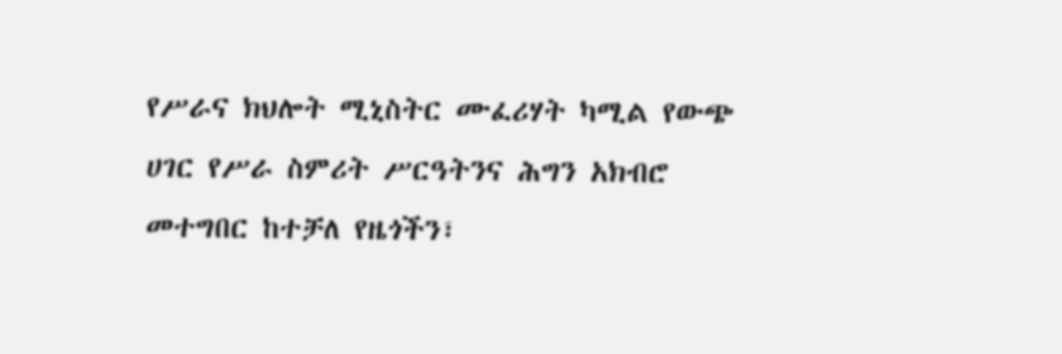የሥራና ክህሎት ሚኒስትር ሙፈሪሃት ካሚል የውጭ ሀገር የሥራ ስምሪት ሥርዓትንና ሕግን አክብሮ መተግበር ከተቻለ የዜጎችን፣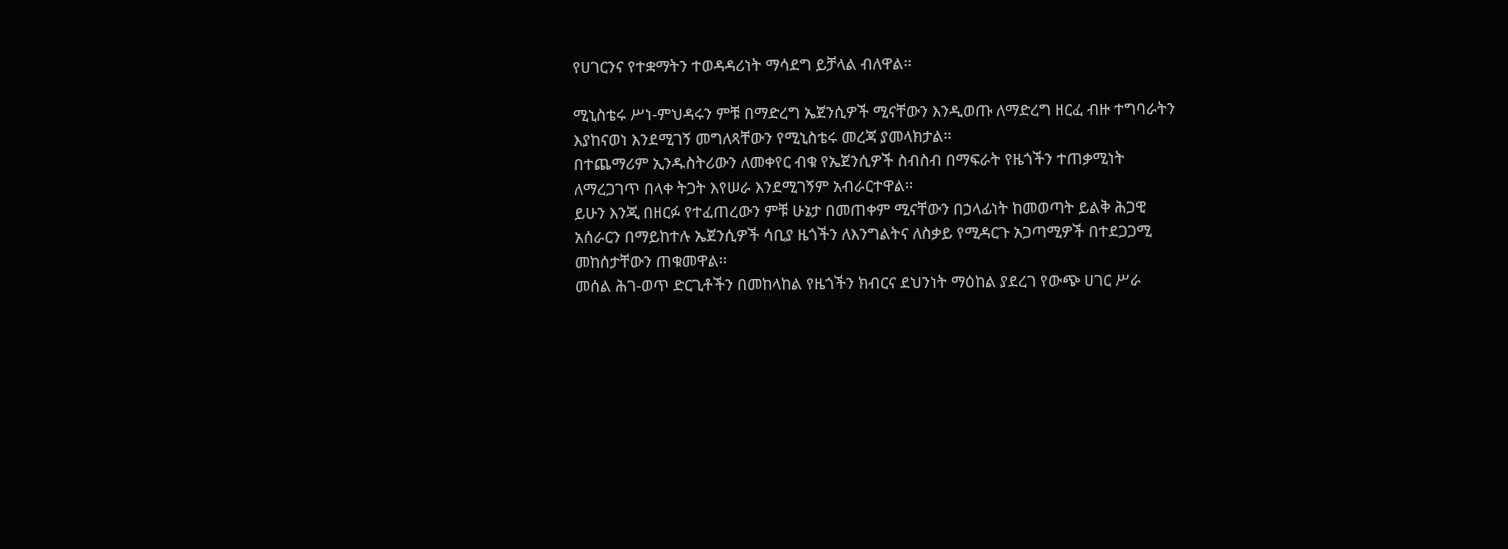የሀገርንና የተቋማትን ተወዳዳሪነት ማሳደግ ይቻላል ብለዋል፡፡

ሚኒስቴሩ ሥነ-ምህዳሩን ምቹ በማድረግ ኤጀንሲዎች ሚናቸውን እንዲወጡ ለማድረግ ዘርፈ ብዙ ተግባራትን እያከናወነ እንደሚገኝ መግለጻቸውን የሚኒስቴሩ መረጃ ያመላክታል፡፡
በተጨማሪም ኢንዱስትሪውን ለመቀየር ብቁ የኤጀንሲዎች ስብስብ በማፍራት የዜጎችን ተጠቃሚነት ለማረጋገጥ በላቀ ትጋት እየሠራ እንደሚገኝም አብራርተዋል፡፡
ይሁን እንጂ በዘርፉ የተፈጠረውን ምቹ ሁኔታ በመጠቀም ሚናቸውን በኃላፊነት ከመወጣት ይልቅ ሕጋዊ አሰራርን በማይከተሉ ኤጀንሲዎች ሳቢያ ዜጎችን ለእንግልትና ለስቃይ የሚዳርጉ አጋጣሚዎች በተደጋጋሚ መከሰታቸውን ጠቁመዋል፡፡
መሰል ሕገ-ወጥ ድርጊቶችን በመከላከል የዜጎችን ክብርና ደህንነት ማዕከል ያደረገ የውጭ ሀገር ሥራ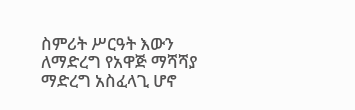ስምሪት ሥርዓት እውን ለማድረግ የአዋጅ ማሻሻያ ማድረግ አስፈላጊ ሆኖ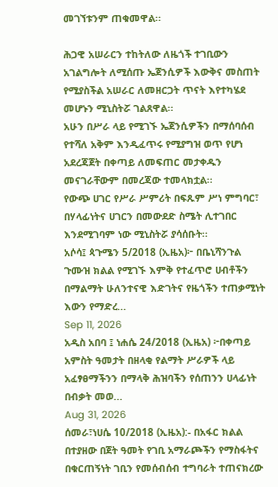መገኘቱንም ጠቁመዋል፡፡

ሕጋዊ አሠራርን ተከትለው ለዜጎች ተገቢውን አገልግሎት ለሚሰጡ ኤጀንሲዎች እውቅና መስጠት የሚያስችል አሠራር ለመዘርጋት ጥናት እየተካሄደ መሆኑን ሚኒስትሯ ገልጸዋል፡፡
አሁን በሥራ ላይ የሚገኙ ኤጀንሲዎችን በማሰባሰብ የተሻለ አቅም እንዲፈጥሩ የሚያግዝ ወጥ የሆነ አደረጃጀት በቀጣይ ለመፍጠር መታቀዱን መናገራቸውም በመረጃው ተመላክቷል፡፡
የውጭ ሀገር የሥራ ሥምሪት በፍጹም ሥነ ምግባር፣ በሃላፊነትና ሀገርን በመውደድ ስሜት ሊተገበር እንደሚገባም ነው ሚኒስትሯ ያሳሰቡት፡፡
አሶሳ፤ ጳጉሜን 5/2018 (ኢዜአ)፦ በቤኒሻንጉል ጉሙዝ ክልል የሚገኙ እምቅ የተፈጥሮ ሀብቶችን በማልማት ሁለንተናዊ እድገትና የዜጎችን ተጠቃሚነት እውን የማድረ...
Sep 11, 2026
አዲስ አበባ ፤ ነሐሴ 24/2018 (ኢዜአ) ፦በቀጣይ አምስት ዓመታት በዘላቂ የልማት ሥራዎች ላይ አፈፃፀማችንን በማላቅ ሕዝባችን የሰጠንን ሀላፊነት በብቃት መወ...
Aug 31, 2026
ሰመራ፣ነሀሴ 10/2018 (ኢዜአ):- በአፋር ክልል በተያዘው በጀት ዓመት የገቢ አማራጮችን የማስፋትና በቁርጠኝነት ገቢን የመሰብሰብ ተግባራት ተጠናክረው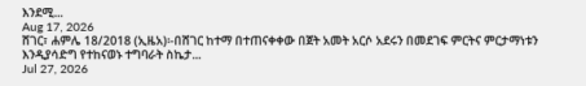እንደሚ...
Aug 17, 2026
ሸገር፣ ሐምሌ 18/2018 (ኢዜአ)፡-በሸገር ከተማ በተጠናቀቀው በጀት አመት አርሶ አደሩን በመደገፍ ምርትና ምርታማነቱን እንዲያሳድግ የተከናወኑ ተግባራት ስኬታ...
Jul 27, 2026